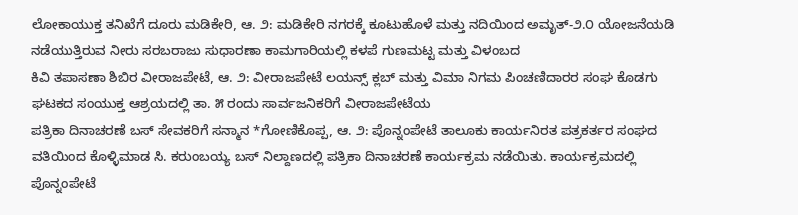ಲೋಕಾಯುಕ್ತ ತನಿಖೆಗೆ ದೂರು ಮಡಿಕೇರಿ, ಆ. ೨: ಮಡಿಕೇರಿ ನಗರಕ್ಕೆ ಕೂಟುಹೊಳೆ ಮತ್ತು ನದಿಯಿಂದ ಅಮೃತ್-೨.೦ ಯೋಜನೆಯಡಿ ನಡೆಯುತ್ತಿರುವ ನೀರು ಸರಬರಾಜು ಸುಧಾರಣಾ ಕಾಮಗಾರಿಯಲ್ಲಿ ಕಳಪೆ ಗುಣಮಟ್ಟ ಮತ್ತು ವಿಳಂಬದ
ಕಿವಿ ತಪಾಸಣಾ ಶಿಬಿರ ವೀರಾಜಪೇಟೆ, ಆ. ೨: ವೀರಾಜಪೇಟೆ ಲಯನ್ಸ್ ಕ್ಲಬ್ ಮತ್ತು ವಿಮಾ ನಿಗಮ ಪಿಂಚಣಿದಾರರ ಸಂಘ ಕೊಡಗು ಘಟಕದ ಸಂಯುಕ್ತ ಆಶ್ರಯದಲ್ಲಿ ತಾ. ೫ ರಂದು ಸಾರ್ವಜನಿಕರಿಗೆ ವೀರಾಜಪೇಟೆಯ
ಪತ್ರಿಕಾ ದಿನಾಚರಣೆ ಬಸ್ ಸೇವಕರಿಗೆ ಸನ್ಮಾನ *ಗೋಣಿಕೊಪ್ಪ, ಆ. ೨: ಪೊನ್ನಂಪೇಟೆ ತಾಲೂಕು ಕಾರ್ಯನಿರತ ಪತ್ರಕರ್ತರ ಸಂಘದ ವತಿಯಿಂದ ಕೊಳ್ಳಿಮಾಡ ಸಿ. ಕರುಂಬಯ್ಯ ಬಸ್ ನಿಲ್ದಾಣದಲ್ಲಿ ಪತ್ರಿಕಾ ದಿನಾಚರಣೆ ಕಾರ್ಯಕ್ರಮ ನಡೆಯಿತು. ಕಾರ್ಯಕ್ರಮದಲ್ಲಿ ಪೊನ್ನಂಪೇಟೆ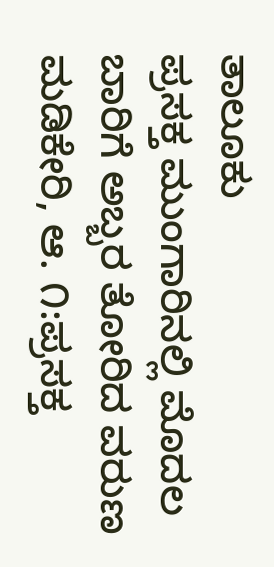ತಾಲೂಕು
ಪ್ರಸಕ್ತ ಮುಂಗಾರಿನಲ್ಲಿ ಮೊದಲ ಬಾರಿಗೆ ಅಬ್ಬರ ತೋರಿದ ವರುಣ ಮಡಿಕೇರಿ, ಆ. ೧:ಪ್ರಸಕ್ತ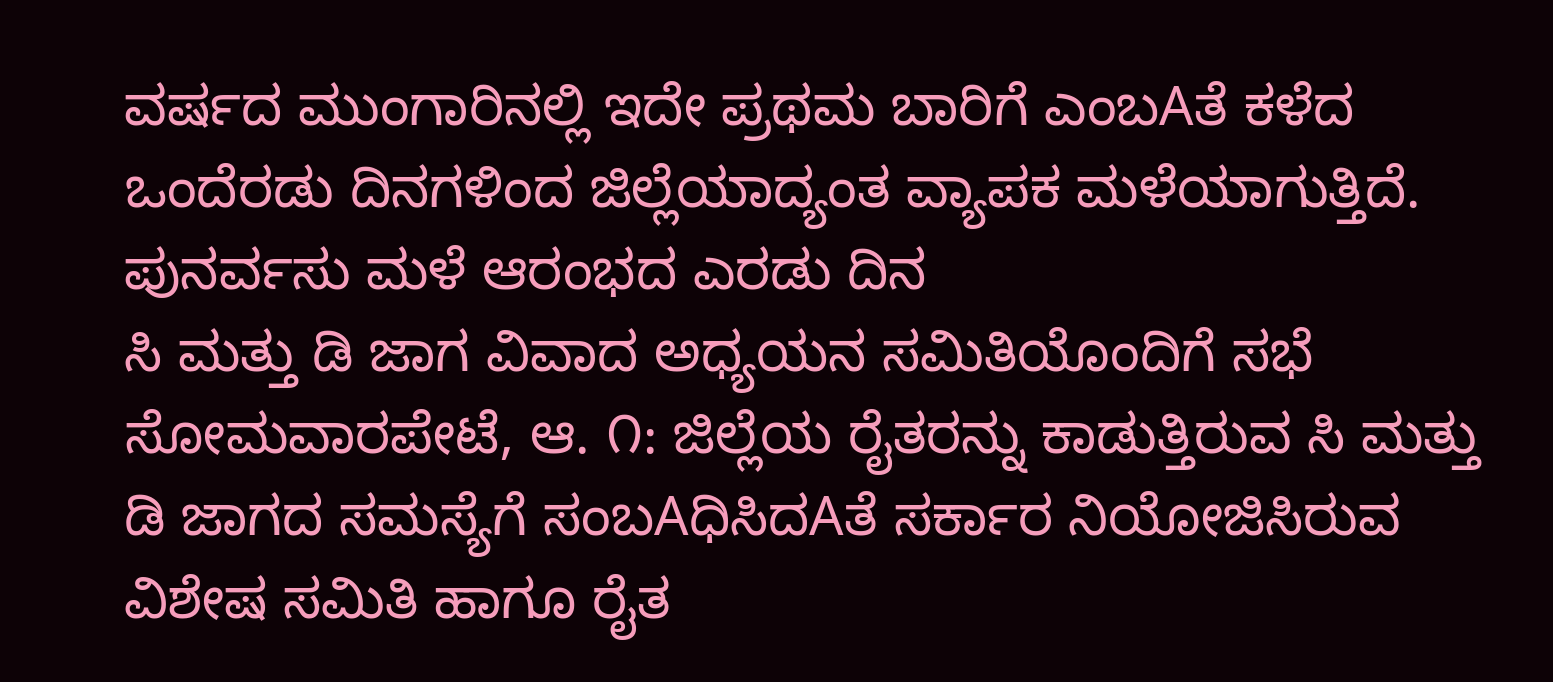ವರ್ಷದ ಮುಂಗಾರಿನಲ್ಲಿ ಇದೇ ಪ್ರಥಮ ಬಾರಿಗೆ ಎಂಬAತೆ ಕಳೆದ ಒಂದೆರಡು ದಿನಗಳಿಂದ ಜಿಲ್ಲೆಯಾದ್ಯಂತ ವ್ಯಾಪಕ ಮಳೆಯಾಗುತ್ತಿದೆ. ಪುನರ್ವಸು ಮಳೆ ಆರಂಭದ ಎರಡು ದಿನ
ಸಿ ಮತ್ತು ಡಿ ಜಾಗ ವಿವಾದ ಅಧ್ಯಯನ ಸಮಿತಿಯೊಂದಿಗೆ ಸಭೆ ಸೋಮವಾರಪೇಟೆ, ಆ. ೧: ಜಿಲ್ಲೆಯ ರೈತರನ್ನು ಕಾಡುತ್ತಿರುವ ಸಿ ಮತ್ತು ಡಿ ಜಾಗದ ಸಮಸ್ಯೆಗೆ ಸಂಬAಧಿಸಿದAತೆ ಸರ್ಕಾರ ನಿಯೋಜಿಸಿರುವ ವಿಶೇಷ ಸಮಿತಿ ಹಾಗೂ ರೈತ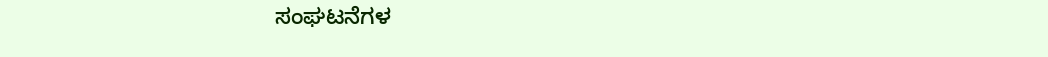ಸಂಘಟನೆಗಳ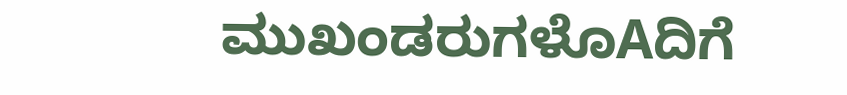ಮುಖಂಡರುಗಳೊAದಿಗೆ